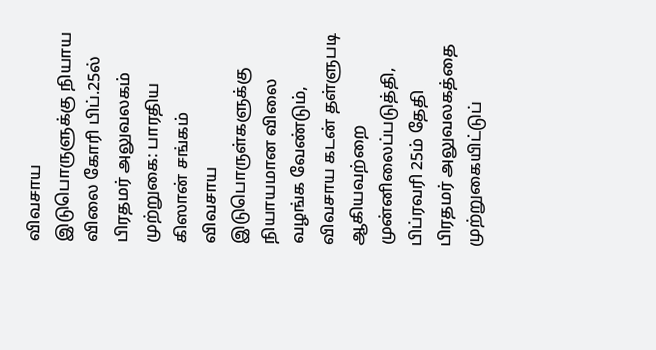விவசாய இடுபொருளுக்கு நியாய விலை கோரி பிப்.25ல் பிரதமர் அலுவலகம் முற்றுகை: பாரதிய கிஸான் சங்கம்
விவசாய இடுபொருள்களுக்கு நியாயமான விலை வழங்க வேண்டும், விவசாய கடன் தள்ளுபடி ஆகியவற்றை முன்னிலைப்படுத்தி, பிப்ரவரி 25ம் தேதி பிரதமர் அலுவலகத்தை முற்றுகையிட்டுப்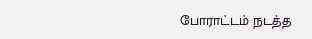போராட்டம் நடத்த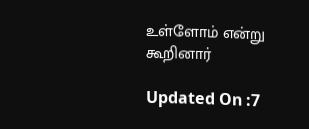உள்ளோம் என்று கூறினார்

Updated On :7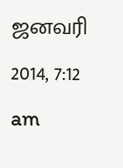ஜனவரி 2014, 7:12 am